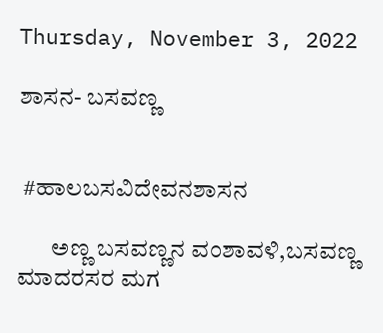Thursday, November 3, 2022

ಶಾಸನ- ಬಸವಣ್ಣ


 #ಹಾಲಬಸವಿದೇವನಶಾಸನ

       ಅಣ್ಣ ಬಸವಣ್ಣನ ವಂಶಾವಳಿ,ಬಸವಣ್ಣ ಮಾದರಸರ ಮಗ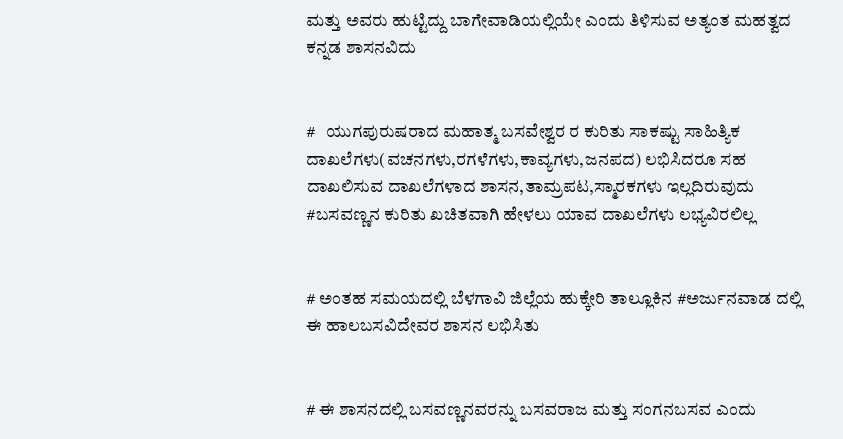ಮತ್ತು ಅವರು ಹುಟ್ಟಿದ್ದು ಬಾಗೇವಾಡಿಯಲ್ಲಿಯೇ ಎಂದು ತಿಳಿಸುವ ಅತ್ಯಂತ ಮಹತ್ವದ ಕನ್ನಡ ಶಾಸನವಿದು


#   ಯುಗಪುರುಷರಾದ ಮಹಾತ್ಮ ಬಸವೇಶ್ವರ ರ ಕುರಿತು ಸಾಕಷ್ಟು ಸಾಹಿತ್ಯಿಕ ದಾಖಲೆಗಳು(ವಚನಗಳು,ರಗಳೆಗಳು,ಕಾವ್ಯಗಳು,ಜನಪದ) ಲಭಿಸಿದರೂ ಸಹ ದಾಖಲಿಸುವ ದಾಖಲೆಗಳಾದ ಶಾಸನ,ತಾಮ್ರಪಟ,ಸ್ಮಾರಕಗಳು ಇಲ್ಲದಿರುವುದು #ಬಸವಣ್ಣನ ಕುರಿತು ಖಚಿತವಾಗಿ ಹೇಳಲು ಯಾವ ದಾಖಲೆಗಳು ಲಭ್ಯವಿರಲಿಲ್ಲ


# ಅಂತಹ ಸಮಯದಲ್ಲಿ ಬೆಳಗಾವಿ ಜಿಲ್ಲೆಯ ಹುಕ್ಕೇರಿ ತಾಲ್ಲೂಕಿನ #ಅರ್ಜುನವಾಡ ದಲ್ಲಿ ಈ ಹಾಲಬಸವಿದೇವರ ಶಾಸನ ಲಭಿಸಿತು


# ಈ ಶಾಸನದಲ್ಲಿ ಬಸವಣ್ಣನವರನ್ನು ಬಸವರಾಜ ಮತ್ತು ಸಂಗನಬಸವ ಎಂದು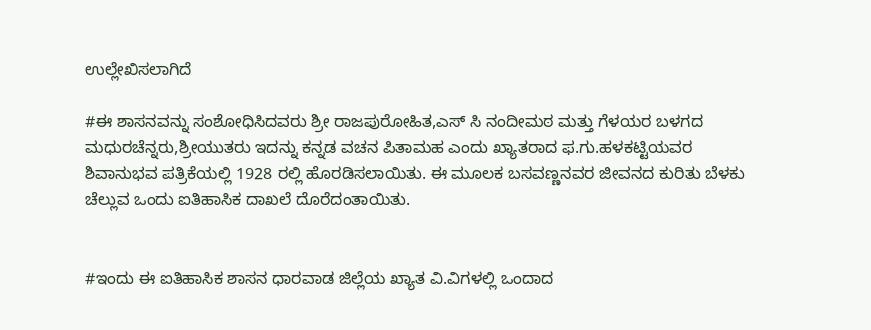ಉಲ್ಲೇಖಿಸಲಾಗಿದೆ

#ಈ ಶಾಸನವನ್ನು ಸಂಶೋಧಿಸಿದವರು ಶ್ರೀ ರಾಜಪುರೋಹಿತ,ಎಸ್ ಸಿ ನಂದೀಮಠ ಮತ್ತು ಗೆಳಯರ ಬಳಗದ ಮಧುರಚೆನ್ನರು,ಶ್ರೀಯುತರು ಇದನ್ನು ಕನ್ನಡ ವಚನ ಪಿತಾಮಹ ಎಂದು ಖ್ಯಾತರಾದ ಫ.ಗು.ಹಳಕಟ್ಟಿಯವರ ಶಿವಾನುಭವ ಪತ್ರಿಕೆಯಲ್ಲಿ 1928 ರಲ್ಲಿ ಹೊರಡಿಸಲಾಯಿತು. ಈ ಮೂಲಕ ಬಸವಣ್ಣನವರ ಜೀವನದ ಕುರಿತು ಬೆಳಕು ಚೆಲ್ಲುವ ಒಂದು ಐತಿಹಾಸಿಕ ದಾಖಲೆ ದೊರೆದಂತಾಯಿತು.


#ಇಂದು ಈ ಐತಿಹಾಸಿಕ ಶಾಸನ ಧಾರವಾಡ ಜಿಲ್ಲೆಯ ಖ್ಯಾತ ವಿ.ವಿಗಳಲ್ಲಿ ಒಂದಾದ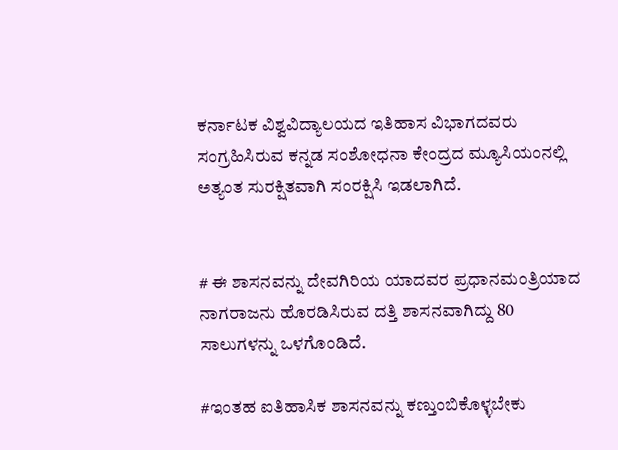ಕರ್ನಾಟಕ ವಿಶ್ವವಿದ್ಯಾಲಯದ ಇತಿಹಾಸ ವಿಭಾಗದವರು ಸಂಗ್ರಹಿಸಿರುವ ಕನ್ನಡ ಸಂಶೋಧನಾ ಕೇಂದ್ರದ ಮ್ಯೂಸಿಯಂನಲ್ಲಿ ಅತ್ಯಂತ ಸುರಕ್ಷಿತವಾಗಿ ಸಂರಕ್ಷಿಸಿ ಇಡಲಾಗಿದೆ.


# ಈ ಶಾಸನವನ್ನು ದೇವಗಿರಿಯ ಯಾದವರ ಪ್ರಧಾನಮಂತ್ರಿಯಾದ ನಾಗರಾಜನು ಹೊರಡಿಸಿರುವ ದತ್ತಿ ಶಾಸನವಾಗಿದ್ದು 80  ಸಾಲುಗಳನ್ನು ಒಳಗೊಂಡಿದೆ.

#ಇಂತಹ ಐತಿಹಾಸಿಕ ಶಾಸನವನ್ನು ಕಣ್ತುಂಬಿಕೊಳ್ಳಬೇಕು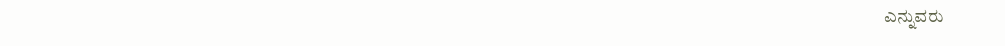ಎನ್ನುವರು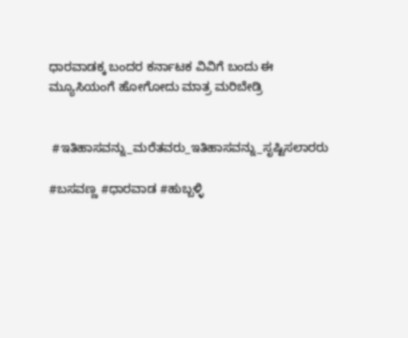ಧಾರವಾಡಕ್ಕ ಬಂದರ ಕರ್ನಾಟಕ ವಿವಿಗೆ ಬಂದು ಈ ಮ್ಯೂಸಿಯಂಗೆ ಹೋಗೋದು ಮಾತ್ರ ಮರಿಬೇಡ್ರಿ


 #ಇತಿಹಾಸವನ್ನು_ಮರೆತವರು_ಇತಿಹಾಸವನ್ನು_ಸೃಷ್ಟಿಸಲಾರರು

#ಬಸವಣ್ಣ #ಧಾರವಾಡ #ಹುಬ್ಬಳ್ಳಿ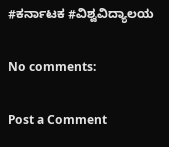#ಕರ್ನಾಟಕ #ವಿಶ್ವವಿದ್ಯಾಲಯ

No comments:

Post a Comment